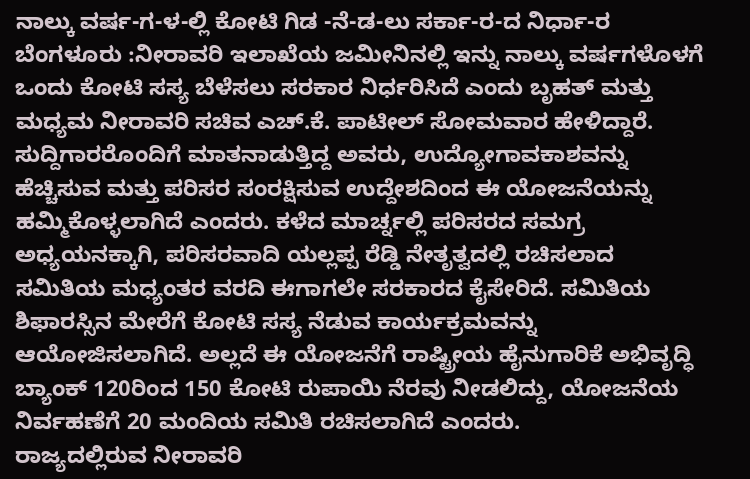ನಾಲ್ಕು ವರ್ಷ-ಗ-ಳ-ಲ್ಲಿ ಕೋಟಿ ಗಿಡ -ನೆ-ಡ-ಲು ಸರ್ಕಾ-ರ-ದ ನಿರ್ಧಾ-ರ
ಬೆಂಗಳೂರು :ನೀರಾವರಿ ಇಲಾಖೆಯ ಜಮೀನಿನಲ್ಲಿ ಇನ್ನು ನಾಲ್ಕು ವರ್ಷಗಳೊಳಗೆ ಒಂದು ಕೋಟಿ ಸಸ್ಯ ಬೆಳೆಸಲು ಸರಕಾರ ನಿರ್ಧರಿಸಿದೆ ಎಂದು ಬೃಹತ್ ಮತ್ತು ಮಧ್ಯಮ ನೀರಾವರಿ ಸಚಿವ ಎಚ್.ಕೆ. ಪಾಟೀಲ್ ಸೋಮವಾರ ಹೇಳಿದ್ದಾರೆ.
ಸುದ್ದಿಗಾರರೊಂದಿಗೆ ಮಾತನಾಡುತ್ತಿದ್ದ ಅವರು, ಉದ್ಯೋಗಾವಕಾಶವನ್ನು ಹೆಚ್ಚಿಸುವ ಮತ್ತು ಪರಿಸರ ಸಂರಕ್ಷಿಸುವ ಉದ್ದೇಶದಿಂದ ಈ ಯೋಜನೆಯನ್ನು ಹಮ್ಮಿಕೊಳ್ಳಲಾಗಿದೆ ಎಂದರು. ಕಳೆದ ಮಾರ್ಚ್ನಲ್ಲಿ ಪರಿಸರದ ಸಮಗ್ರ ಅಧ್ಯಯನಕ್ಕಾಗಿ, ಪರಿಸರವಾದಿ ಯಲ್ಲಪ್ಪ ರೆಡ್ಡಿ ನೇತೃತ್ವದಲ್ಲಿ ರಚಿಸಲಾದ ಸಮಿತಿಯ ಮಧ್ಯಂತರ ವರದಿ ಈಗಾಗಲೇ ಸರಕಾರದ ಕೈಸೇರಿದೆ. ಸಮಿತಿಯ ಶಿಫಾರಸ್ಸಿನ ಮೇರೆಗೆ ಕೋಟಿ ಸಸ್ಯ ನೆಡುವ ಕಾರ್ಯಕ್ರಮವನ್ನು ಆಯೋಜಿಸಲಾಗಿದೆ. ಅಲ್ಲದೆ ಈ ಯೋಜನೆಗೆ ರಾಷ್ಟ್ರೀಯ ಹೈನುಗಾರಿಕೆ ಅಭಿವೃದ್ಧಿ ಬ್ಯಾಂಕ್ 120ರಿಂದ 150 ಕೋಟಿ ರುಪಾಯಿ ನೆರವು ನೀಡಲಿದ್ದು, ಯೋಜನೆಯ ನಿರ್ವಹಣೆಗೆ 20 ಮಂದಿಯ ಸಮಿತಿ ರಚಿಸಲಾಗಿದೆ ಎಂದರು.
ರಾಜ್ಯದಲ್ಲಿರುವ ನೀರಾವರಿ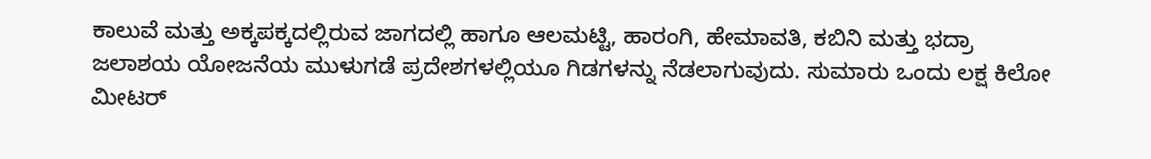ಕಾಲುವೆ ಮತ್ತು ಅಕ್ಕಪಕ್ಕದಲ್ಲಿರುವ ಜಾಗದಲ್ಲಿ ಹಾಗೂ ಆಲಮಟ್ಟಿ, ಹಾರಂಗಿ, ಹೇಮಾವತಿ, ಕಬಿನಿ ಮತ್ತು ಭದ್ರಾ ಜಲಾಶಯ ಯೋಜನೆಯ ಮುಳುಗಡೆ ಪ್ರದೇಶಗಳಲ್ಲಿಯೂ ಗಿಡಗಳನ್ನು ನೆಡಲಾಗುವುದು. ಸುಮಾರು ಒಂದು ಲಕ್ಷ ಕಿಲೋ ಮೀಟರ್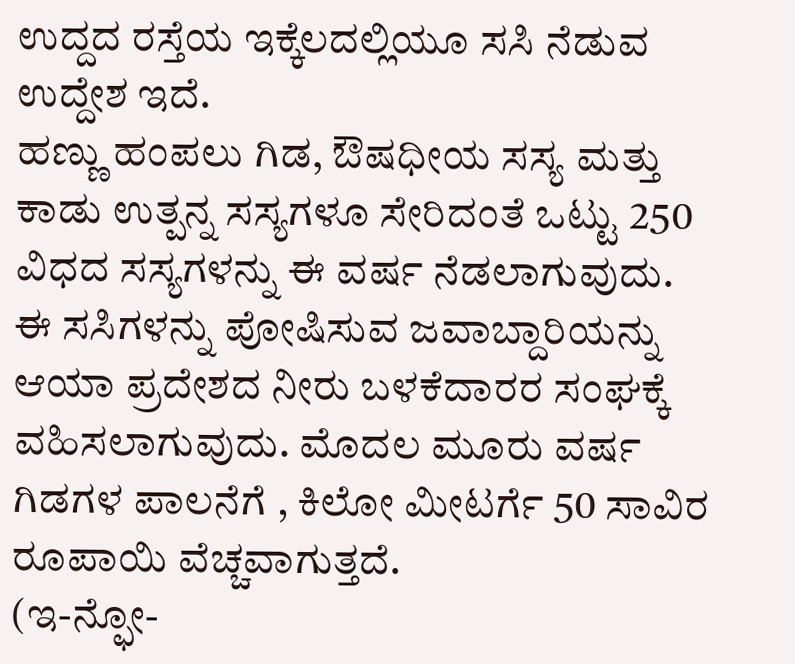ಉದ್ದದ ರಸ್ತೆಯ ಇಕ್ಕೆಲದಲ್ಲಿಯೂ ಸಸಿ ನೆಡುವ ಉದ್ದೇಶ ಇದೆ.
ಹಣ್ಣು ಹಂಪಲು ಗಿಡ, ಔಷಧೀಯ ಸಸ್ಯ ಮತ್ತು ಕಾಡು ಉತ್ಪನ್ನ ಸಸ್ಯಗಳೂ ಸೇರಿದಂತೆ ಒಟ್ಟು 250 ವಿಧದ ಸಸ್ಯಗಳನ್ನು ಈ ವರ್ಷ ನೆಡಲಾಗುವುದು. ಈ ಸಸಿಗಳನ್ನು ಪೋಷಿಸುವ ಜವಾಬ್ದಾರಿಯನ್ನು ಆಯಾ ಪ್ರದೇಶದ ನೀರು ಬಳಕೆದಾರರ ಸಂಘಕ್ಕೆ ವಹಿಸಲಾಗುವುದು. ಮೊದಲ ಮೂರು ವರ್ಷ ಗಿಡಗಳ ಪಾಲನೆಗೆ , ಕಿಲೋ ಮೀಟರ್ಗೆ 50 ಸಾವಿರ ರೂಪಾಯಿ ವೆಚ್ಚವಾಗುತ್ತದೆ.
(ಇ-ನ್ಫೋ-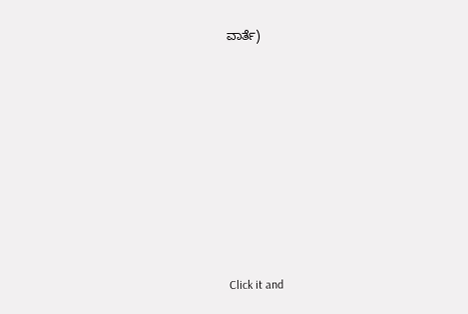ವಾರ್ತೆ)











Click it and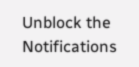Unblock the Notifications